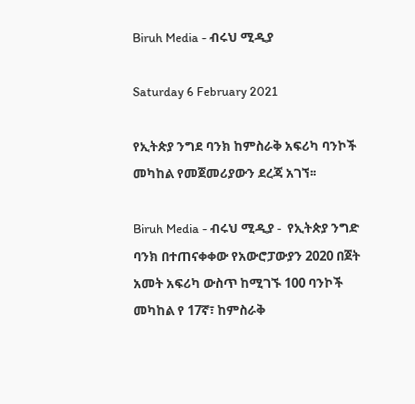Biruh Media - ብሩህ ሚዲያ

Saturday 6 February 2021

የኢትጵያ ንግደ ባንክ ከምስራቅ አፍሪካ ባንኮች መካከል የመጀመሪያውን ደረጃ አገኘ፡፡

Biruh Media - ብሩህ ሚዲያ -  የኢትጵያ ንግድ ባንክ በተጠናቀቀው የአውሮፓውያን 2020 በጀት አመት አፍሪካ ውስጥ ከሚገኙ 100 ባንኮች መካከል የ 17ኛ፣ ከምስራቅ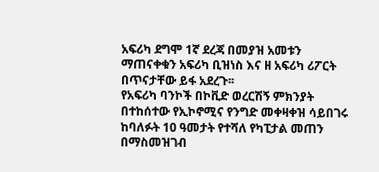አፍሪካ ደግሞ 1ኛ ደረጃ በመያዝ አመቱን ማጠናቀቁን አፍሪካ ቢዝነስ እና ዘ አፍሪካ ሪፖርት በጥናታቸው ይፋ አደረጉ፡፡
የአፍሪካ ባንኮች በኮቪድ ወረርሽኝ ምክንያት በተከሰተው የኢኮኖሚና የንግድ መቀዛቀዝ ሳይበገሩ ከባለፉት 10 ዓመታት የተሻለ የካፒታል መጠን በማስመዝገብ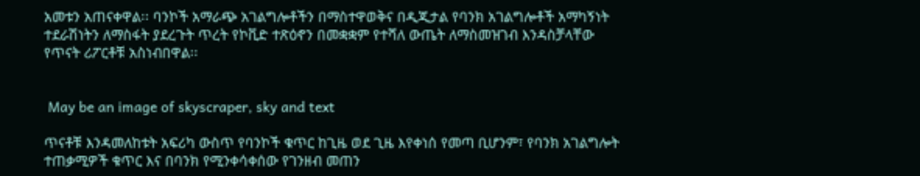አመቱን አጠናቀዋል፡፡ ባንኮች አማራጭ አገልግሎቶችን በማስተዋወቅና በዲጂታል የባንክ አገልግሎቶች አማካኝነት ተደራሽነትን ለማስፋት ያደረጉት ጥረት የኮቪድ ተጽዕኖን በመቋቋም የተሻለ ውጤት ለማስመዝገብ እንዳስቻላቸው የጥናት ሪፖርቶቹ አስነብበዋል፡፡


 May be an image of skyscraper, sky and text

ጥናቶቹ እንዳመለከቱት አፍሪካ ውስጥ የባንኮች ቁጥር ከጊዜ ወደ ጊዜ እየቀነሰ የመጣ ቢሆንም፣ የባንክ አገልግሎት ተጠቃሚዎች ቁጥር እና በባንክ የሚንቀሳቀሰው የገንዘብ መጠን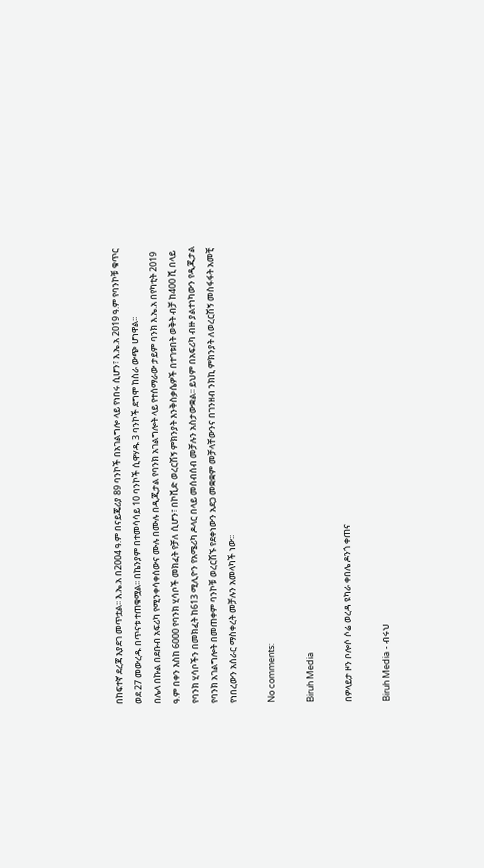በከፍተኛ ደረጃ እያደገ መጥቷል፡፡ እ.ኤ.አ በ2004 ዓ.ም በናይጄሪያ 89 ባንኮች በአገልግሎ ላይ የነበሩ ሲሆን፣ እ.ኤ.አ 2019 ዓ.ም የባንኮቹ ቁጥር ወደ 27 መውረዱ በጥናቱ ተጠቁሟል፡፡ በኬንያም በተመሳሳይ 10 ባንኮች ሲዋሃዱ 3 ባንኮች ደግሞ ከስራ ውጭ ሆነዋል፡፡
በሌላ በኩል በደቡብ አፍሪካ የሚንቀሳቀሰውና ሙሉ በሙሉ በዲጂታል የባንክ አገልግሎት ላይ የተሰማራው ታይም ባንክ እ.ኤ.አ በየካቲት 2019 ዓ.ም በቀን እስከ 6000 የባንክ ሂሳቦች መክፈት የቻለ ሲሆን፣ በኮቪድ ወረርሽኝ ምክንያት እንቅስቃሴዎች በተገቱበት ወቅት ብቻ ከ400 ሺ በላይ የባንክ ሂሳቦችን በመክፈት ከ613 ሚሊዮን የአሜሪካ ዶላር በላይ መሰብሰብ መቻሉን አስታውቋል፡፡ ይህም በአፍሪካ ብዙ ያልተነካውን የዲጂታል የባንክ አገልግሎት በመጠቀም ባንኮቹ ወረርሽኙ የደቀነውን አደጋ መቋቋም መቻላቸውንና በገንዘብ ንክኪ ምክንያት ለወረርሽኝ መስፋፋት አመቺ የነበረውን አሰራር ማስቀረት መቻሉን አመላካች ነው፡፡

No comments:

Biruh Media

በዎላይታ ዞን ቦሎሶ ሶሬ ወረዳ ዩካራ ቀበሌ ዶንጎ ቀጠና

Biruh Media - ብሩህ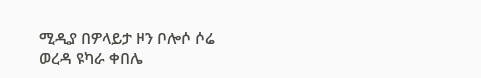ሚዲያ በዎላይታ ዞን ቦሎሶ ሶሬ ወረዳ ዩካራ ቀበሌ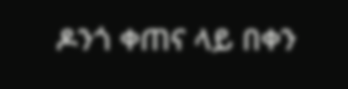ዶንጎ ቀጠና ላይ በቀን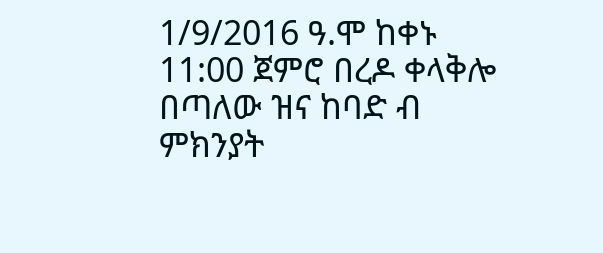1/9/2016 ዓ.ሞ ከቀኑ 11:00 ጀምሮ በረዶ ቀላቅሎ በጣለው ዝና ከባድ ብ ምክንያት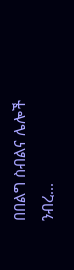በበልግ ስብልና ሌሎች ንብረ...